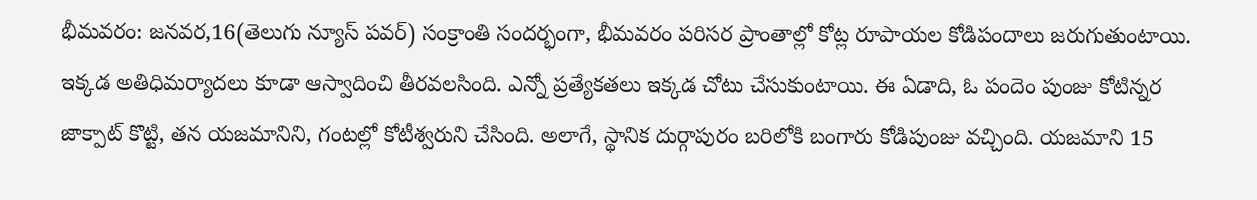భీమవరం: జనవర,16(తెలుగు న్యూస్ పవర్) సంక్రాంతి సందర్భంగా, భీమవరం పరిసర ప్రాంతాల్లో కోట్ల రూపాయల కోడిపందాలు జరుగుతుంటాయి. ఇక్కడ అతిధిమర్యాదలు కూడా ఆస్వాదించి తీరవలసింది. ఎన్నో ప్రత్యేకతలు ఇక్కడ చోటు చేసుకుంటాయి. ఈ ఏడాది, ఓ పందెం పుంజు కోటిన్నర జాక్పాట్ కొట్టి, తన యజమానిని, గంటల్లో కోటీశ్వరుని చేసింది. అలాగే, స్థానిక దుర్గాపురం బరిలోకి బంగారు కోడిపుంజు వచ్చింది. యజమాని 15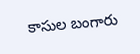కాసుల బంగారు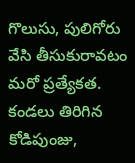గొలుసు, పులిగోరు వేసి తీసుకురావటం మరో ప్రత్యేకత. కండలు తిరిగిన కోడిపుంజు,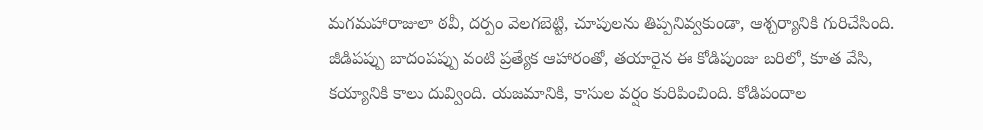మగమహారాజులా ఠవీ, దర్పం వెలగబెట్టి, చూపులను తిప్పనివ్వకుండా, ఆశ్చర్యానికి గురిచేసింది. జీడిపప్పు బాదంపప్పు వంటి ప్రత్యేక ఆహారంతో, తయారైన ఈ కోడిపుంజు బరిలో, కూత వేసి, కయ్యానికి కాలు దువ్వింది. యజమానికి, కాసుల వర్షం కురిపించింది. కోడిపందాల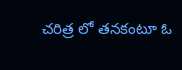చరిత్ర లో తనకంటూ ఓ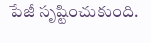పేజీ సృష్టించుకుంది.